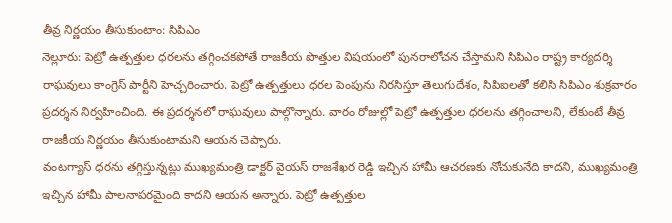తీవ్ర నిర్ణయం తీసుకుంటాం: సిపిఎం
నెల్లూరు: పెట్రో ఉత్పత్తుల ధరలను తగ్గించకపోతే రాజకీయ పొత్తుల విషయంలో పునరాలోచన చేస్తామని సిపిఎం రాష్ట్ర కార్యదర్శి రాఘవులు కాంగ్రెస్ పార్టీని హెచ్చరించారు. పెట్రో ఉత్పత్తులు ధరల పెంపును నిరసిస్తూ తెలుగుదేశం, సిపిఐలతో కలిసి సిపిఎం శుక్రవారం ప్రదర్శన నిర్వహించింది. ఈ ప్రదర్శనలో రాఘవులు పాల్గొన్నారు. వారం రోజుల్లో పెట్రో ఉత్పత్తుల ధరలను తగ్గించాలని, లేకుంటే తీవ్ర రాజకీయ నిర్ణయం తీసుకుంటామని ఆయన చెప్పారు.
వంటగ్యాస్ ధరను తగ్గిస్తున్నట్లు ముఖ్యమంత్రి డాక్టర్ వైయస్ రాజశేఖర రెడ్డి ఇచ్చిన హామీ ఆచరణకు నోచుకునేది కాదని, ముఖ్యమంత్రి ఇచ్చిన హామీ పాలనాపరమైంది కాదని ఆయన అన్నారు. పెట్రో ఉత్పత్తుల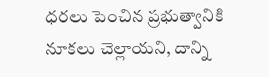ధరలు పెంచిన ప్రభుత్వానికి నూకలు చెల్లాయని, దాన్ని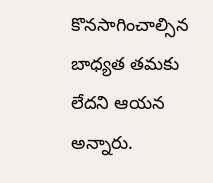కొనసాగించాల్సిన బాధ్యత తమకు లేదని ఆయన అన్నారు.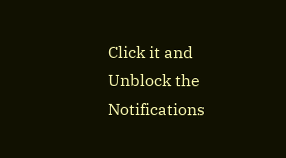Click it and Unblock the Notifications